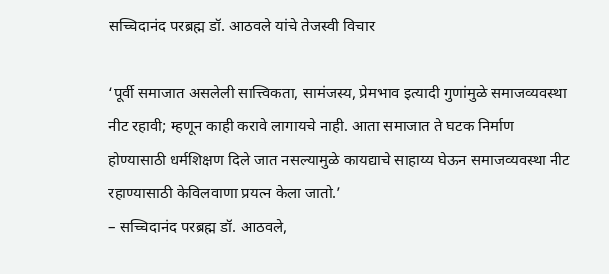सच्चिदानंद परब्रह्म डॉ. आठवले यांचे तेजस्वी विचार

‘पूर्वी समाजात असलेली सात्त्विकता, सामंजस्य, प्रेमभाव इत्यादी गुणांमुळे समाजव्यवस्था नीट रहावी; म्हणून काही करावे लागायचे नाही. आता समाजात ते घटक निर्माण होण्यासाठी धर्मशिक्षण दिले जात नसल्यामुळे कायद्याचे साहाय्य घेऊन समाजव्यवस्था नीट रहाण्यासाठी केविलवाणा प्रयत्न केला जातो.’
– सच्चिदानंद परब्रह्म डॉ. आठवले,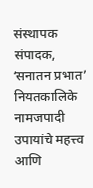संस्थापक संपादक, ʻसनातन प्रभातʼ नियतकालिके
नामजपादी उपायांचे महत्त्व आणि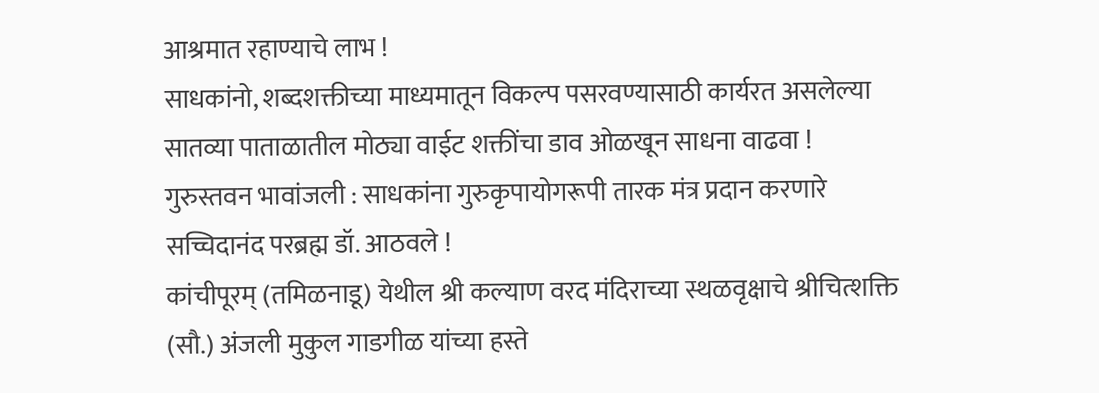आश्रमात रहाण्याचे लाभ !
साधकांनो, शब्दशक्तीच्या माध्यमातून विकल्प पसरवण्यासाठी कार्यरत असलेल्या सातव्या पाताळातील मोठ्या वाईट शक्तींचा डाव ओळखून साधना वाढवा !
गुरुस्तवन भावांजली : साधकांना गुरुकृपायोगरूपी तारक मंत्र प्रदान करणारे सच्चिदानंद परब्रह्म डॉ. आठवले !
कांचीपूरम् (तमिळनाडू) येथील श्री कल्याण वरद मंदिराच्या स्थळवृक्षाचे श्रीचित्शक्ति (सौ.) अंजली मुकुल गाडगीळ यांच्या हस्ते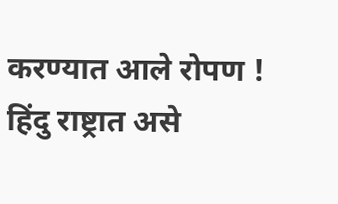करण्यात आले रोपण !
हिंदु राष्ट्रात असे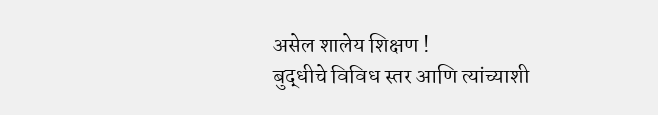असेल शालेय शिक्षण !
बुद्धीचे विविध स्तर आणि त्यांच्याशी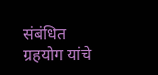संबंधित ग्रहयोग यांचे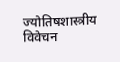ज्योतिषशास्त्रीय विवेचन